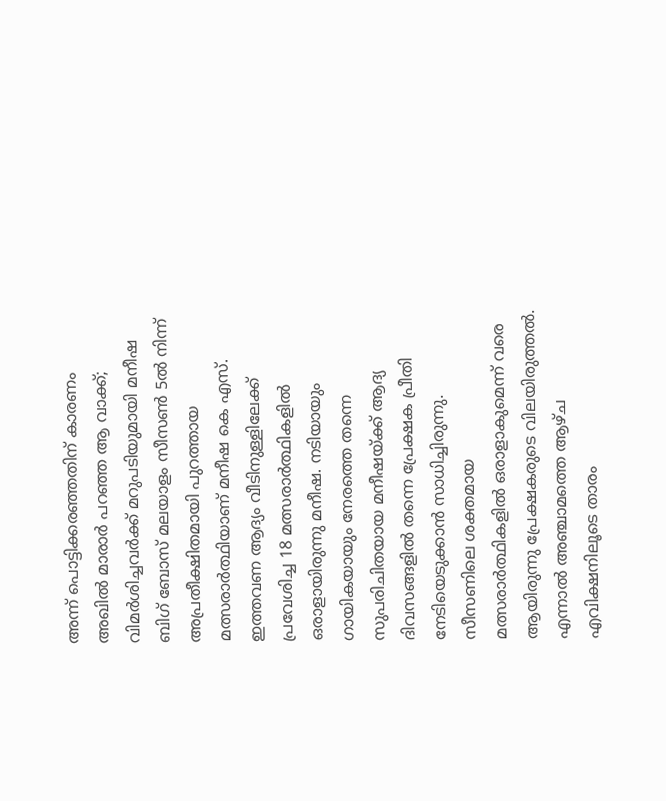അന്ന് പൊട്ടിക്കരഞ്ഞതിന് കാരണം അഖിൽ മാരാർ പറഞ്ഞ ആ വാക്ക്; വിമർശിച്ചവർക്ക് മറുപടിയുമായി മനീഷ
ബിഗ് ബോസ് മലയാളം സീസൺ 5ൽ നിന്ന് അപ്രതീക്ഷിതമായി പുറത്തായ മത്സരാർത്ഥിയാണ് മനീഷ കെ എസ്. ഇത്തവണ ആദ്യം വീടിനുള്ളിലേക്ക് പ്രവേശിച്ച 18 മത്സരാർത്ഥികളിൽ ഒരാളായിരുന്നു മനീഷ. നടിയായും ഗായികയായും നേരത്തെ തന്നെ സുപരിചിതയായ മനീഷയ്ക്ക് ആദ്യ ദിവസങ്ങളിൽ തന്നെ പ്രേക്ഷക പ്രീതി നേടിയെടുക്കാൻ സാധിച്ചിരുന്നു. സീസണിലെ ശക്തമായ മത്സരാർത്ഥികളിൽ ഒരാളാകുമെന്ന് വരെ ആയിരുന്നു പ്രേക്ഷകരുടെ വിലയിരുത്തൽ.
എന്നാൽ അഞ്ചാമത്തെ ആഴ്ച എവിക്ഷനിലൂടെ താരം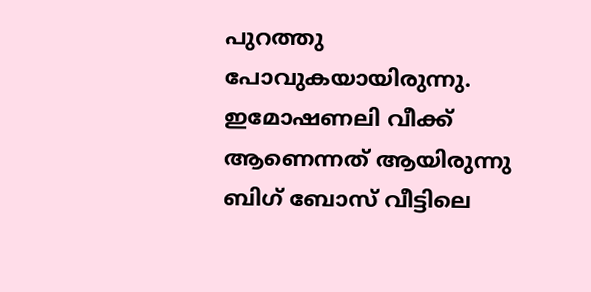പുറത്തു പോവുകയായിരുന്നു. ഇമോഷണലി വീക്ക് ആണെന്നത് ആയിരുന്നു ബിഗ് ബോസ് വീട്ടിലെ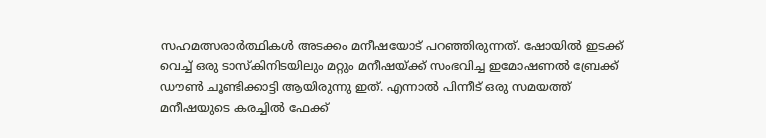സഹമത്സരാർത്ഥികൾ അടക്കം മനീഷയോട് പറഞ്ഞിരുന്നത്. ഷോയിൽ ഇടക്ക് വെച്ച് ഒരു ടാസ്കിനിടയിലും മറ്റും മനീഷയ്ക്ക് സംഭവിച്ച ഇമോഷണൽ ബ്രേക്ക് ഡൗൺ ചൂണ്ടിക്കാട്ടി ആയിരുന്നു ഇത്. എന്നാൽ പിന്നീട് ഒരു സമയത്ത് മനീഷയുടെ കരച്ചിൽ ഫേക്ക്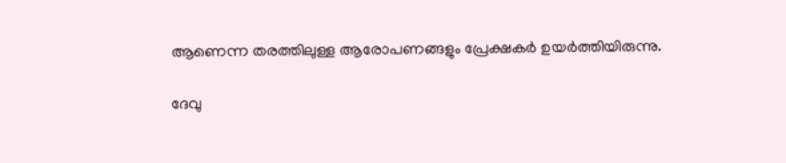ആണെന്ന തരത്തിലുള്ള ആരോപണങ്ങളും പ്രേക്ഷകർ ഉയർത്തിയിരുന്നു.

ദേവു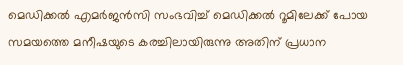മെഡിക്കൽ എമർജൻസി സംഭവിച്ച് മെഡിക്കൽ റൂമിലേക്ക് പോയ സമയത്തെ മനീഷയുടെ കരച്ചിലായിരുന്നു അതിന് പ്രധാന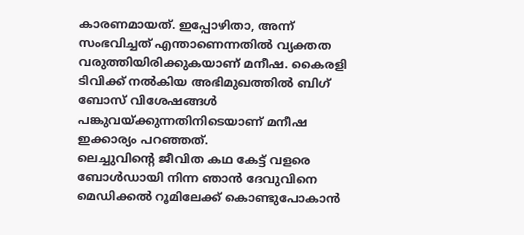കാരണമായത്. ഇപ്പോഴിതാ, അന്ന് സംഭവിച്ചത് എന്താണെന്നതിൽ വ്യക്തത വരുത്തിയിരിക്കുകയാണ് മനീഷ. കൈരളി ടിവിക്ക് നൽകിയ അഭിമുഖത്തിൽ ബിഗ് ബോസ് വിശേഷങ്ങൾ പങ്കുവയ്ക്കുന്നതിനിടെയാണ് മനീഷ ഇക്കാര്യം പറഞ്ഞത്.
ലെച്ചുവിന്റെ ജീവിത കഥ കേട്ട് വളരെ ബോൾഡായി നിന്ന ഞാൻ ദേവുവിനെ മെഡിക്കൽ റൂമിലേക്ക് കൊണ്ടുപോകാൻ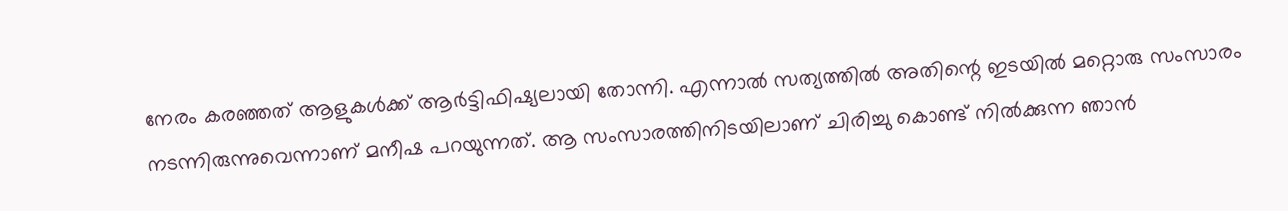നേരം കരഞ്ഞത് ആളുകൾക്ക് ആർട്ടിഫിഷ്യലായി തോന്നി. എന്നാൽ സത്യത്തിൽ അതിന്റെ ഇടയിൽ മറ്റൊരു സംസാരം നടന്നിരുന്നുവെന്നാണ് മനീഷ പറയുന്നത്. ആ സംസാരത്തിനിടയിലാണ് ചിരിച്ചു കൊണ്ട് നിൽക്കുന്ന ഞാൻ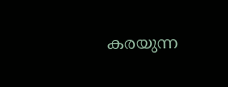കരയുന്ന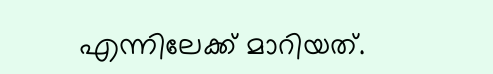എന്നിലേക്ക് മാറിയത്.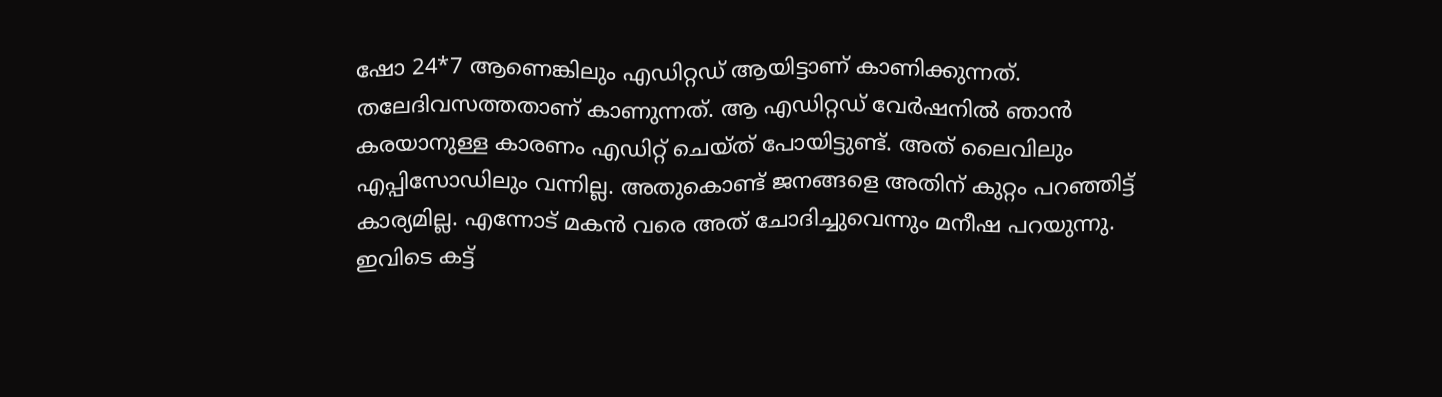ഷോ 24*7 ആണെങ്കിലും എഡിറ്റഡ് ആയിട്ടാണ് കാണിക്കുന്നത്. തലേദിവസത്തതാണ് കാണുന്നത്. ആ എഡിറ്റഡ് വേർഷനിൽ ഞാൻ കരയാനുള്ള കാരണം എഡിറ്റ് ചെയ്ത് പോയിട്ടുണ്ട്. അത് ലൈവിലും എപ്പിസോഡിലും വന്നില്ല. അതുകൊണ്ട് ജനങ്ങളെ അതിന് കുറ്റം പറഞ്ഞിട്ട് കാര്യമില്ല. എന്നോട് മകൻ വരെ അത് ചോദിച്ചുവെന്നും മനീഷ പറയുന്നു.
ഇവിടെ കട്ട്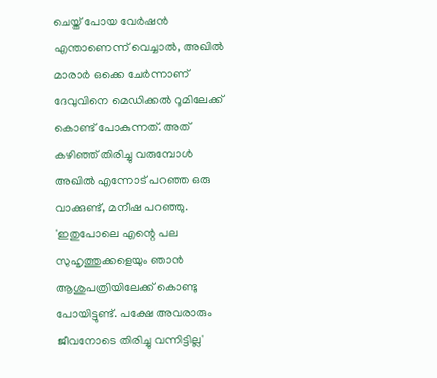ചെയ്ത് പോയ വേർഷൻ എന്താണെന്ന് വെച്ചാൽ, അഖിൽ മാരാർ ഒക്കെ ചേർന്നാണ് ദേവുവിനെ മെഡിക്കൽ റൂമിലേക്ക് കൊണ്ട് പോകുന്നത്. അത് കഴിഞ്ഞ് തിരിച്ചു വരുമ്പോൾ അഖിൽ എന്നോട് പറഞ്ഞ ഒരു വാക്കുണ്ട്, മനീഷ പറഞ്ഞു.
'ഇതുപോലെ എന്റെ പല സുഹൃത്തുക്കളെയും ഞാൻ ആശുപത്രിയിലേക്ക് കൊണ്ടു പോയിട്ടുണ്ട്. പക്ഷേ അവരാരും ജീവനോടെ തിരിച്ചു വന്നിട്ടില്ല'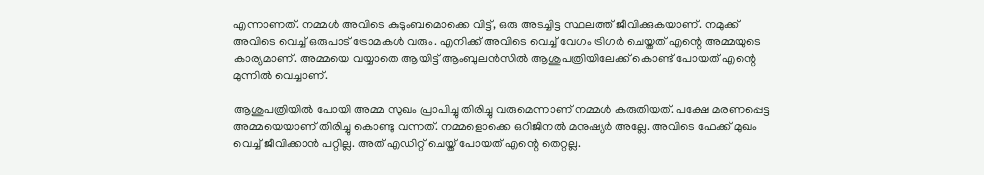എന്നാണത്. നമ്മൾ അവിടെ കുടുംബമൊക്കെ വിട്ട്, ഒരു അടച്ചിട്ട സ്ഥലത്ത് ജീവിക്കുകയാണ്. നമുക്ക് അവിടെ വെച്ച് ഒരുപാട് ട്രോമകൾ വരും. എനിക്ക് അവിടെ വെച്ച് വേഗം ട്രിഗർ ചെയ്തത് എന്റെ അമ്മയുടെ കാര്യമാണ്. അമ്മയെ വയ്യാതെ ആയിട്ട് ആംബുലൻസിൽ ആശുപത്രിയിലേക്ക് കൊണ്ട് പോയത് എന്റെ മുന്നിൽ വെച്ചാണ്.

ആശുപത്രിയിൽ പോയി അമ്മ സുഖം പ്രാപിച്ചു തിരിച്ചു വരുമെന്നാണ് നമ്മൾ കരുതിയത്. പക്ഷേ മരണപ്പെട്ട അമ്മയെയാണ് തിരിച്ചു കൊണ്ടു വന്നത്. നമ്മളൊക്കെ ഒറിജിനൽ മനുഷ്യർ അല്ലേ. അവിടെ ഫേക്ക് മുഖം വെച്ച് ജീവിക്കാൻ പറ്റില്ല. അത് എഡിറ്റ് ചെയ്ത് പോയത് എന്റെ തെറ്റല്ല.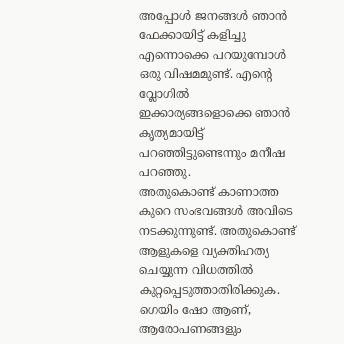അപ്പോൾ ജനങ്ങൾ ഞാൻ ഫേക്കായിട്ട് കളിച്ചു എന്നൊക്കെ പറയുമ്പോൾ ഒരു വിഷമമുണ്ട്. എന്റെ വ്ലോഗിൽ ഇക്കാര്യങ്ങളൊക്കെ ഞാൻ കൃത്യമായിട്ട് പറഞ്ഞിട്ടുണ്ടെന്നും മനീഷ പറഞ്ഞു.
അതുകൊണ്ട് കാണാത്ത കുറെ സംഭവങ്ങൾ അവിടെ നടക്കുന്നുണ്ട്. അതുകൊണ്ട് ആളുകളെ വ്യക്തിഹത്യ ചെയ്യുന്ന വിധത്തിൽ കുറ്റപ്പെടുത്താതിരിക്കുക. ഗെയിം ഷോ ആണ്, ആരോപണങ്ങളും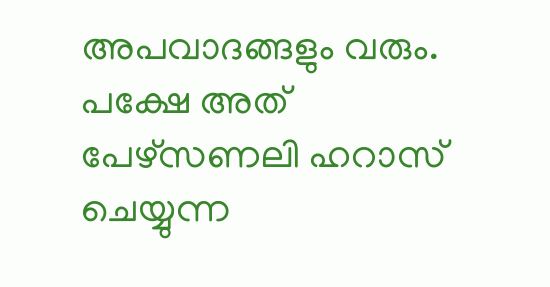അപവാദങ്ങളും വരും. പക്ഷേ അത് പേഴ്സണലി ഹറാസ് ചെയ്യുന്ന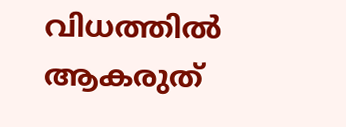വിധത്തിൽ ആകരുത്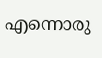എന്നൊരു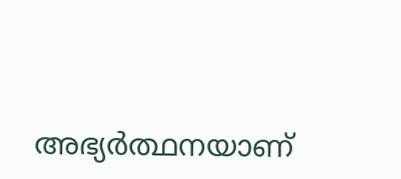അഭ്യർത്ഥനയാണ്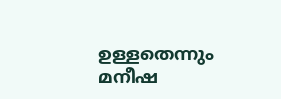ഉള്ളതെന്നും മനീഷ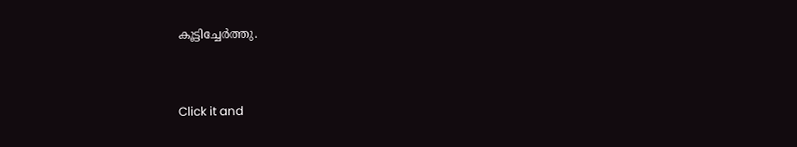കൂട്ടിച്ചേർത്തു.


Click it and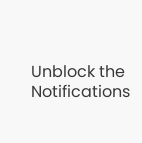Unblock the Notifications